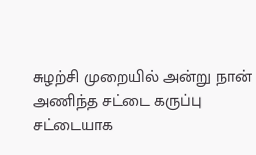சுழற்சி முறையில் அன்று நான் அணிந்த சட்டை கருப்பு சட்டையாக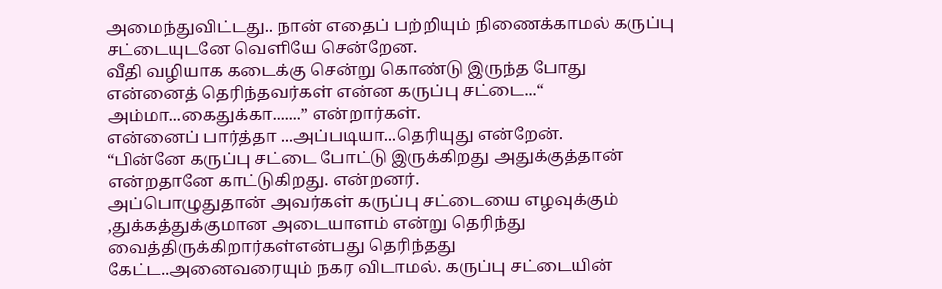அமைந்துவிட்டது.. நான் எதைப் பற்றியும் நிணைக்காமல் கருப்பு சட்டையுடனே வெளியே சென்றேன.
வீதி வழியாக கடைக்கு சென்று கொண்டு இருந்த போது என்னைத் தெரிந்தவர்கள் என்ன கருப்பு சட்டை...“ அம்மா...கைதுக்கா.......” என்றார்கள்.
என்னைப் பார்த்தா ...அப்படியா...தெரியுது என்றேன்.
“பின்னே கருப்பு சட்டை போட்டு இருக்கிறது அதுக்குத்தான் என்றதானே காட்டுகிறது. என்றனர்.
அப்பொழுதுதான் அவர்கள் கருப்பு சட்டையை எழவுக்கும் ,துக்கத்துக்குமான அடையாளம் என்று தெரிந்து வைத்திருக்கிறார்கள்என்பது தெரிந்தது
கேட்ட..அனைவரையும் நகர விடாமல். கருப்பு சட்டையின்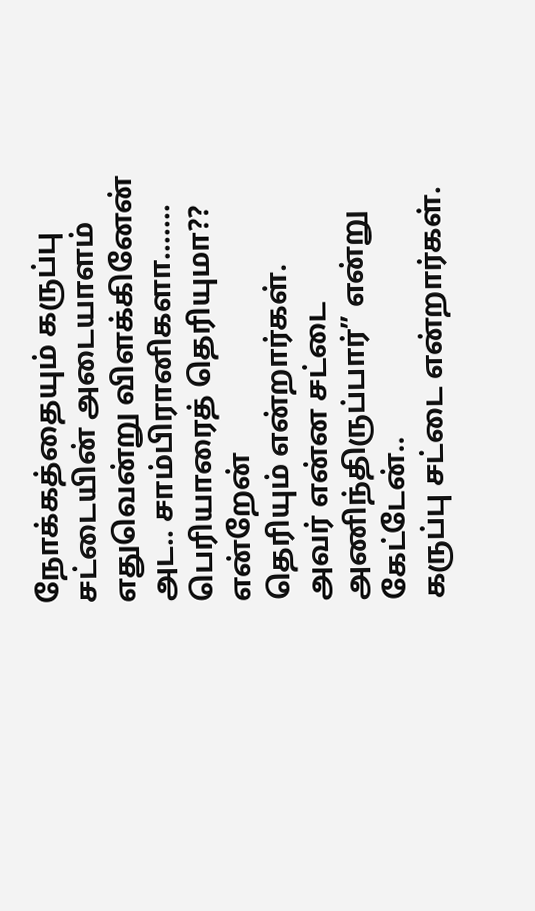நோக்கத்தையும் கருப்பு சட்டையின் அடையாளம் எதுவென்று விளக்கினேன்
அட.. சாம்பிரானிகளா....... பெரியாரைத் தெரியுமா?? என்றேன்
தெரியும் என்றார்கள்.
அவர் என்ன சட்டை அணிந்திருப்பார்” என்று கேட்டேன்..
கருப்பு சட்டை என்றார்கள்.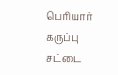பெரியார் கருப்பு சட்டை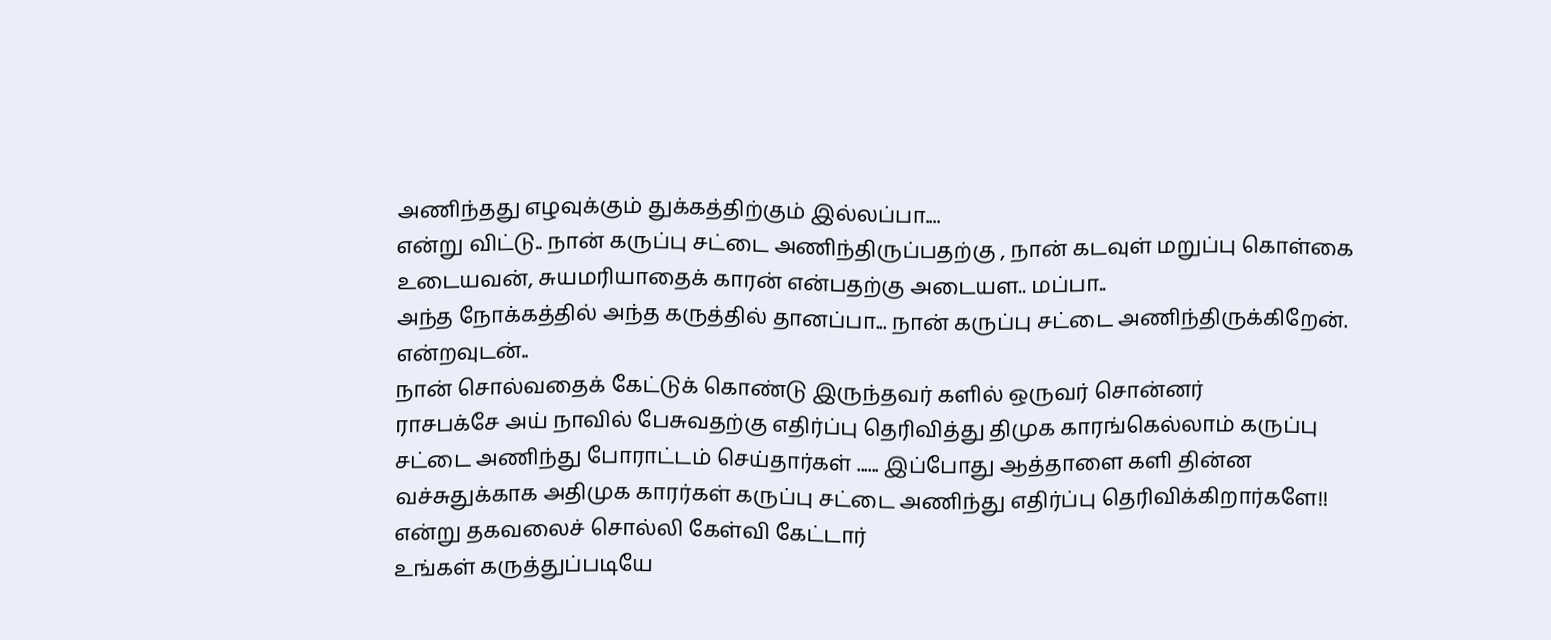அணிந்தது எழவுக்கும் துக்கத்திற்கும் இல்லப்பா....
என்று விட்டு.. நான் கருப்பு சட்டை அணிந்திருப்பதற்கு , நான் கடவுள் மறுப்பு கொள்கை உடையவன், சுயமரியாதைக் காரன் என்பதற்கு அடையள.. மப்பா..
அந்த நோக்கத்தில் அந்த கருத்தில் தானப்பா... நான் கருப்பு சட்டை அணிந்திருக்கிறேன். என்றவுடன்..
நான் சொல்வதைக் கேட்டுக் கொண்டு இருந்தவர் களில் ஒருவர் சொன்னர்
ராசபக்சே அய் நாவில் பேசுவதற்கு எதிர்ப்பு தெரிவித்து திமுக காரங்கெல்லாம் கருப்பு சட்டை அணிந்து போராட்டம் செய்தார்கள் ...... இப்போது ஆத்தாளை களி தின்ன வச்சுதுக்காக அதிமுக காரர்கள் கருப்பு சட்டை அணிந்து எதிர்ப்பு தெரிவிக்கிறார்களே!! என்று தகவலைச் சொல்லி கேள்வி கேட்டார்
உங்கள் கருத்துப்படியே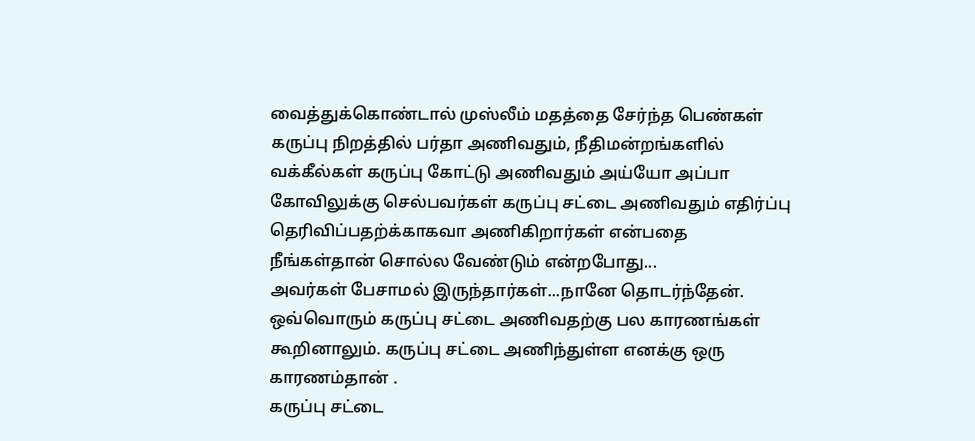வைத்துக்கொண்டால் முஸ்லீம் மதத்தை சேர்ந்த பெண்கள் கருப்பு நிறத்தில் பர்தா அணிவதும், நீதிமன்றங்களில் வக்கீல்கள் கருப்பு கோட்டு அணிவதும் அய்யோ அப்பா கோவிலுக்கு செல்பவர்கள் கருப்பு சட்டை அணிவதும் எதிர்ப்பு தெரிவிப்பதற்க்காகவா அணிகிறார்கள் என்பதை நீங்கள்தான் சொல்ல வேண்டும் என்றபோது...
அவர்கள் பேசாமல் இருந்தார்கள்...நானே தொடர்ந்தேன். ஒவ்வொரும் கருப்பு சட்டை அணிவதற்கு பல காரணங்கள் கூறினாலும். கருப்பு சட்டை அணிந்துள்ள எனக்கு ஒரு காரணம்தான் .
கருப்பு சட்டை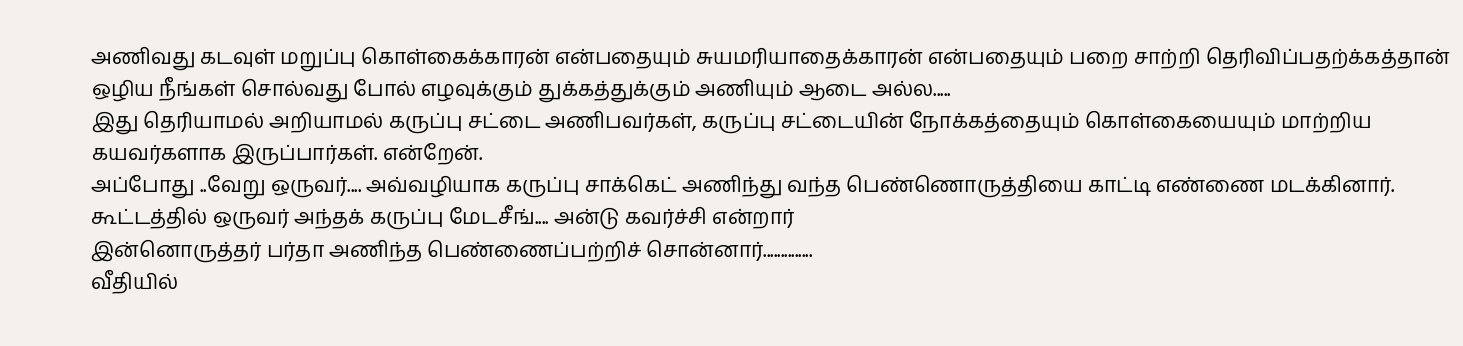அணிவது கடவுள் மறுப்பு கொள்கைக்காரன் என்பதையும் சுயமரியாதைக்காரன் என்பதையும் பறை சாற்றி தெரிவிப்பதற்க்கத்தான் ஒழிய நீங்கள் சொல்வது போல் எழவுக்கும் துக்கத்துக்கும் அணியும் ஆடை அல்ல.....
இது தெரியாமல் அறியாமல் கருப்பு சட்டை அணிபவர்கள், கருப்பு சட்டையின் நோக்கத்தையும் கொள்கையையும் மாற்றிய கயவர்களாக இருப்பார்கள். என்றேன்.
அப்போது ..வேறு ஒருவர்.... அவ்வழியாக கருப்பு சாக்கெட் அணிந்து வந்த பெண்ணொருத்தியை காட்டி எண்ணை மடக்கினார்.
கூட்டத்தில் ஒருவர் அந்தக் கருப்பு மேடசீங்.... அன்டு கவர்ச்சி என்றார்
இன்னொருத்தர் பர்தா அணிந்த பெண்ணைப்பற்றிச் சொன்னார்..............
வீதியில்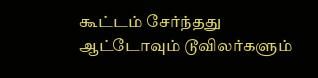கூட்டம் சேர்ந்தது ஆட்டோவும் டூவிலர்களும்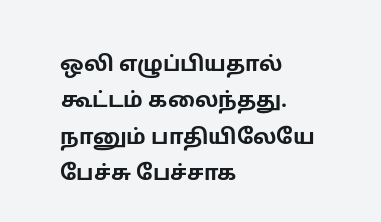ஒலி எழுப்பியதால் கூட்டம் கலைந்தது.
நானும் பாதியிலேயே பேச்சு பேச்சாக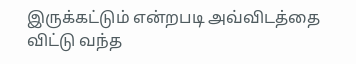இருக்கட்டும் என்றபடி அவ்விடத்தை விட்டு வந்த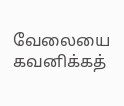வேலையை கவனிக்கத்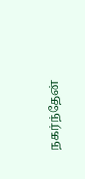நகர்ந்தேன்